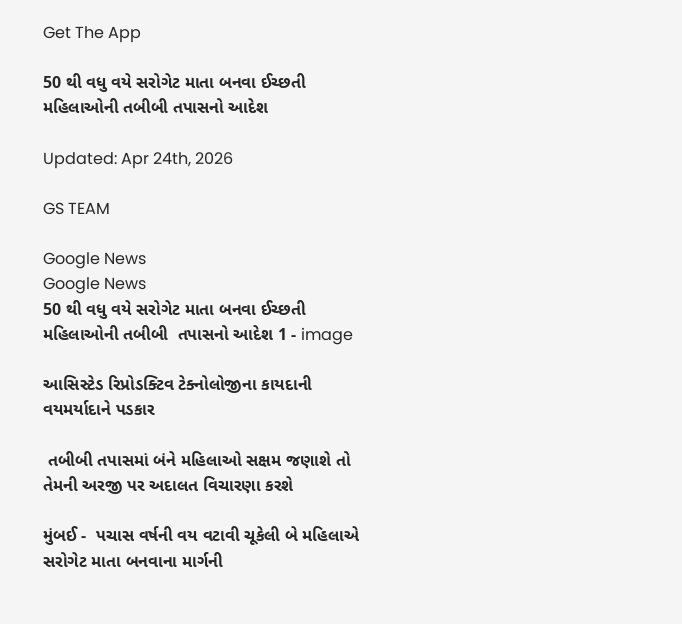Get The App

50 થી વધુ વયે સરોગેટ માતા બનવા ઈચ્છતી મહિલાઓની તબીબી તપાસનો આદેશ

Updated: Apr 24th, 2026

GS TEAM

Google News
Google News
50 થી વધુ વયે સરોગેટ માતા બનવા ઈચ્છતી મહિલાઓની તબીબી  તપાસનો આદેશ 1 - image

આસિસ્ટેડ રિપ્રોડક્ટિવ ટેક્નોલોજીના કાયદાની વયમર્યાદાને પડકાર

 તબીબી તપાસમાં બંને મહિલાઓ સક્ષમ જણાશે તો તેમની અરજી પર અદાલત વિચારણા કરશે

મુંબઈ -  પચાસ વર્ષની વય વટાવી ચૂકેલી બે મહિલાએ સરોગેટ માતા બનવાના માર્ગની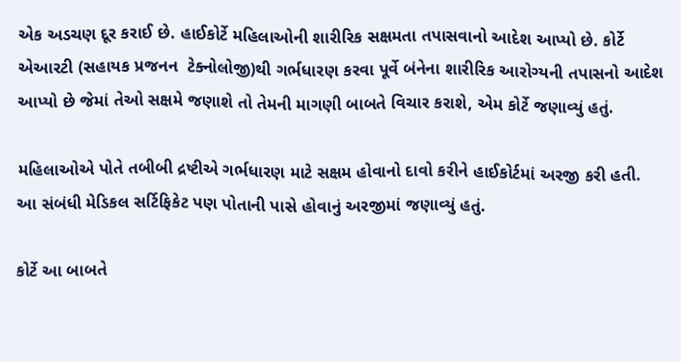એક અડચણ દૂર કરાઈ છે. હાઈકોર્ટે મહિલાઓની શારીરિક સક્ષમતા તપાસવાનો આદેશ આપ્યો છે. કોર્ટે એઆરટી (સહાયક પ્રજનન  ટેક્નોલોજી)થી ગર્ભધારણ કરવા પૂર્વે બંનેના શારીરિક આરોગ્યની તપાસનો આદેશ આપ્યો છે જેમાં તેઓ સક્ષમે જણાશે તો તેમની માગણી બાબતે વિચાર કરાશે, એમ કોર્ટે જણાવ્યું હતું.

મહિલાઓએ પોતે તબીબી દ્રષ્ટીએ ગર્ભધારણ માટે સક્ષમ હોવાનો દાવો કરીને હાઈકોર્ટમાં અરજી કરી હતી. આ સંબંધી મેડિકલ સર્ટિફિકેટ પણ પોતાની પાસે હોવાનું અરજીમાં જણાવ્યું હતું.

કોર્ટે આ બાબતે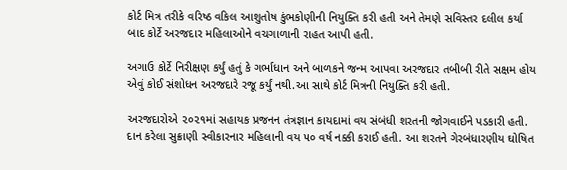કોર્ટ મિત્ર તરીકે વરિષ્ઠ વકિલ આશુતોષ કુંભકોણીની નિયુક્તિ કરી હતી અને તેમણે સવિસ્તર દલીલ કર્યા બાદ કોર્ટે અરજદાર મહિલાઓને વચગાળાની રાહત આપી હતી.

અગાઉ કોર્ટે નિરીક્ષણ કર્યું હતું કે ગર્ભાધાન અને બાળકને જન્મ આપવા અરજદાર તબીબી રીતે સક્ષમ હોય એવું કોઈ સંશોધન અરજદારે રજૂ કર્યું નથી.આ સાથે કોર્ટ મિત્રની નિયુક્તિ કરી હતી.

અરજદારોએ ૨૦૨૧માં સહાયક પ્રજનન તંત્રજ્ઞાન કાયદામાં વય સંબંધી શરતની જોગવાઈને પડકારી હતી. દાન કરેલા સુક્રાણી સ્વીકારનાર મહિલાની વય ૫૦ વર્ષ નક્કી કરાઈ હતી. આ શરતને ગેરબંધારણીય ઘોષિત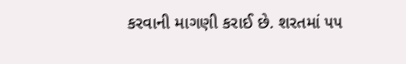કરવાની માગણી કરાઈ છે. શરતમાં ૫૫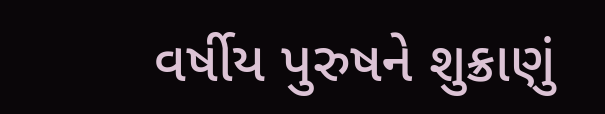વર્ષીય પુરુષને શુક્રાણું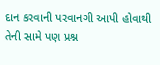દાન કરવાની પરવાનગી આપી હોવાથી  તેની સામે પણ પ્રશ્ન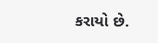કરાયો છે.